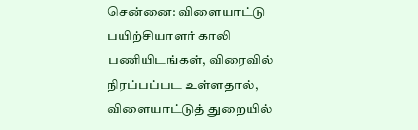சென்னை: விளையாட்டு பயிற்சியாளர் காலி பணியிடங்கள், விரைவில் நிரப்பப்பட உள்ளதால், விளையாட்டுத் துறையில்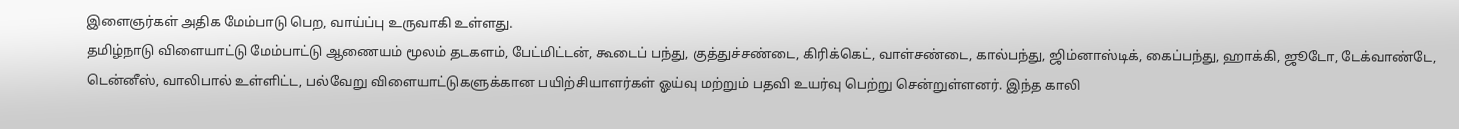இளைஞர்கள் அதிக மேம்பாடு பெற, வாய்ப்பு உருவாகி உள்ளது.
தமிழ்நாடு விளையாட்டு மேம்பாட்டு ஆணையம் மூலம் தடகளம், பேட்மிட்டன், கூடைப் பந்து, குத்துச்சண்டை, கிரிக்கெட், வாள்சண்டை, கால்பந்து, ஜிம்னாஸ்டிக், கைப்பந்து, ஹாக்கி, ஜூடோ, டேக்வாண்டே, டென்னீஸ், வாலிபால் உள்ளிட்ட, பல்வேறு விளையாட்டுகளுக்கான பயிற்சியாளர்கள் ஓய்வு மற்றும் பதவி உயர்வு பெற்று சென்றுள்ளனர். இந்த காலி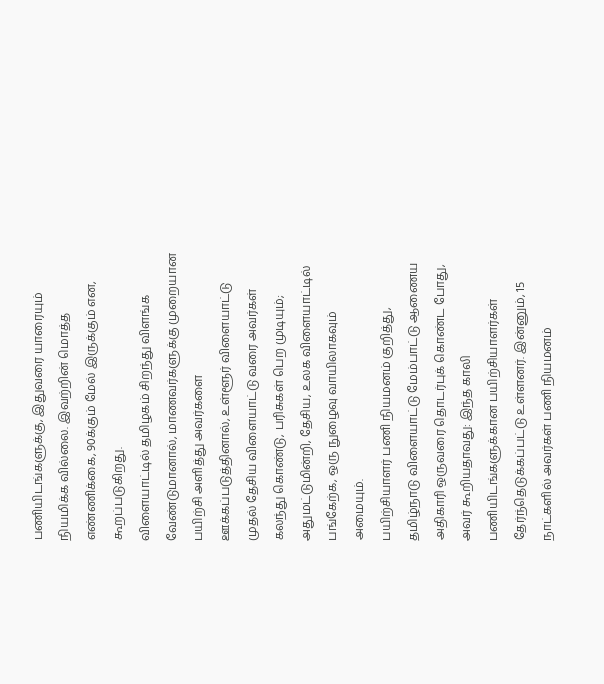பணியிடங்களுக்கு, இதுவரை யாரையும் நியமிக்க வில்லை. இவற்றின் மொத்த எண்ணிக்கை, 90க்கும் மேல் இருக்கும் என, கூறப்படுகிறது.
விளையாட்டில் தமிழகம் சிறந்து விளங்க வேண்டுமானால், மாணவர்களுக்கு முறையான பயிற்சி அளித்து அவர்களை ஊக்கப்படுத்தினால், உள்ளூர் விளையாட்டு முதல் தேசிய விளையாட்டு வரை அவர்கள் கலந்து கொண்டு, பரிசுகள் பெற முடியும்; அதுமட்டுமின்றி, தேசிய, உலக விளையாட்டில் பங்கேற்க, ஒரு நுழைவு வாயிலாகவும் அமையும்.
பயிற்சியாளர் பணி நியமனம் குறித்து, தமிழ்நாடு விளையாட்டு மேம்பாட்டு ஆணைய அதிகாரி ஒருவரை தொடர்புக் கொண்ட போது, அவர் கூறியதாவது: இந்த காலி பணியிடங்களுக்கான பயிற்சியாளர்கள் தேர்ந்தெடுக்கப்பட்டு உள்ளனர். இன்னும், 15 நாட்களில் அவர்கள் பணி நியமனம்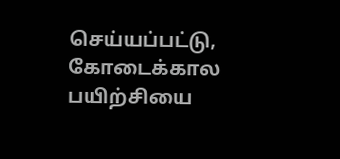செய்யப்பட்டு, கோடைக்கால பயிற்சியை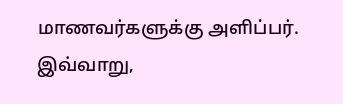மாணவர்களுக்கு அளிப்பர். இவ்வாறு,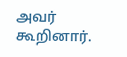அவர் கூறினார்.